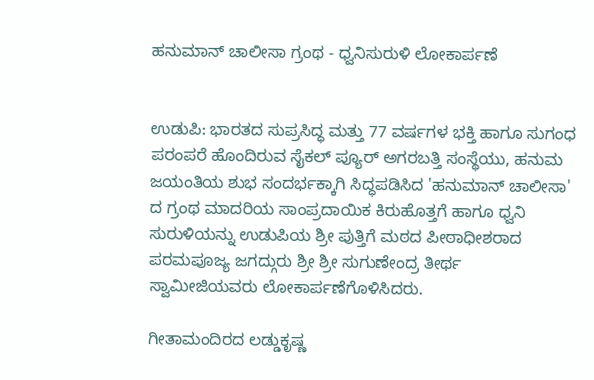ಹನುಮಾನ್ ಚಾಲೀಸಾ ಗ್ರಂಥ - ಧ್ವನಿಸುರುಳಿ ಲೋಕಾರ್ಪಣೆ


ಉಡುಪಿ: ಭಾರತದ ಸುಪ್ರಸಿದ್ಧ ಮತ್ತು 77 ವರ್ಷಗಳ ಭಕ್ತಿ ಹಾಗೂ ಸುಗಂಧ ಪರಂಪರೆ ಹೊಂದಿರುವ ಸೈಕಲ್ ಪ್ಯೂರ್ ಅಗರಬತ್ತಿ ಸಂಸ್ಥೆಯು, ಹನುಮ ಜಯಂತಿಯ ಶುಭ ಸಂದರ್ಭಕ್ಕಾಗಿ ಸಿದ್ಧಪಡಿಸಿದ 'ಹನುಮಾನ್ ಚಾಲೀಸಾ' ದ ಗ್ರಂಥ ಮಾದರಿಯ ಸಾಂಪ್ರದಾಯಿಕ ಕಿರುಹೊತ್ತಗೆ ಹಾಗೂ ಧ್ವನಿ ಸುರುಳಿಯನ್ನು ಉಡುಪಿಯ ಶ್ರೀ ಪುತ್ತಿಗೆ ಮಠದ ಪೀಠಾಧೀಶರಾದ ಪರಮಪೂಜ್ಯ ಜಗದ್ಗುರು ಶ್ರೀ ಶ್ರೀ ಸುಗುಣೇಂದ್ರ ತೀರ್ಥ ಸ್ವಾಮೀಜಿಯವರು ಲೋಕಾರ್ಪಣೆಗೊಳಿಸಿದರು.

ಗೀತಾಮಂದಿರದ ಲಡ್ಡುಕೃಷ್ಣ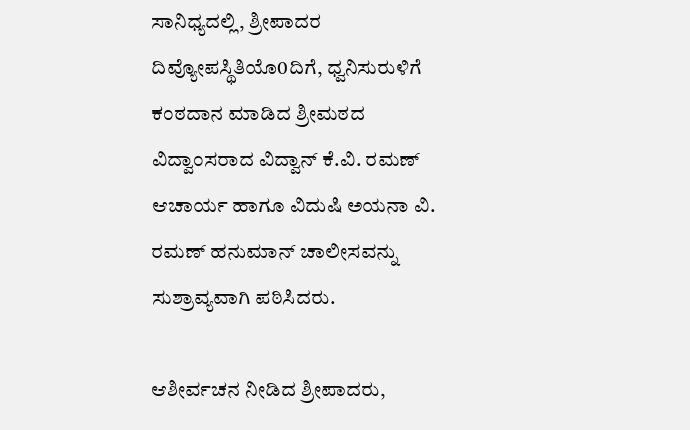ಸಾನಿಧ್ಯದಲ್ಲಿ, ಶ್ರೀಪಾದರ ದಿವ್ಯೋಪಸ್ಥಿತಿಯೊ0ದಿಗೆ, ಧ್ವನಿಸುರುಳಿಗೆ ಕಂಠದಾನ ಮಾಡಿದ ಶ್ರೀಮಠದ ವಿದ್ವಾಂಸರಾದ ವಿದ್ವಾನ್ ಕೆ.ವಿ. ರಮಣ್ ಆಚಾರ್ಯ ಹಾಗೂ ವಿದುಷಿ ಅಯನಾ ವಿ. ರಮಣ್ ಹನುಮಾನ್ ಚಾಲೀಸವನ್ನು ಸುಶ್ರಾವ್ಯವಾಗಿ ಪಠಿಸಿದರು.

ಆಶೀರ್ವಚನ ನೀಡಿದ ಶ್ರೀಪಾದರು,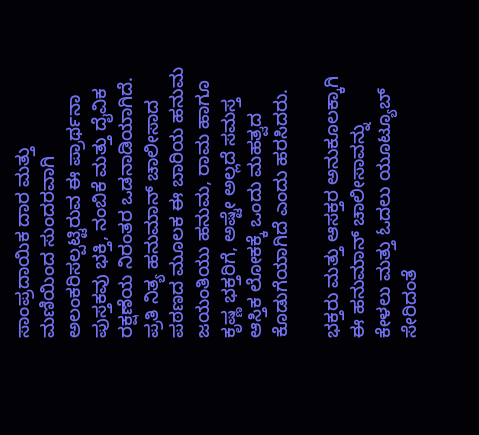ಸಾಂಪ್ರದಾಯಿಕ ದಾರ ಮತ್ತು ಮಣಿಯಿಂದ ಸುಂದರವಾಗಿ ಅಲಂಕರಿಸಲ್ಪಟ್ಟಿರುವ ಈ ಪ್ರಾರ್ಥನಾ ಪುಸ್ತಕವು ಭಕ್ತಿ, ನಂಬಿಕೆ ಮತ್ತು ದೈವಿಕ ರಕ್ಷಣೆಯ ನಿರಂತರ ಒಡನಾಡಿಯಾಗಿದೆ. ಪ್ರತಿ ನಿತ್ಯ ಹನುಮಾನ್ ಚಾಲೀಸಾದ ಪಠಣದ ಮೂಲಕ ಈ ಬಾರಿಯ ಹನುಮ ಜಯಂತಿಯು ಹನುಮ, ರಾಮ ಹಾಗೂ ಕೃಷ್ಣ ಭಕ್ತರಿಗೆ, ಅಷ್ಟೇ ಅಲ್ಲದೆ ಸಮಸ್ತ ಆಸ್ತಿಕ ಲೋಕಕ್ಕೆ ಒಂದು ಮಹತ್ವದ ಕೊಡುಗೆಯಾಗಿದೆ ಎಂದು ಹರಸಿದರು.

ಭಕ್ತರು ಮತ್ತು ಆಸಕ್ತರ ಅನುಕೂಲಕ್ಕಾಗಿ ಈ ಹನುಮಾನ್ ಚಾಲೀಸಾವನ್ನು ಕೇಳಲು ಮತ್ತು ಓದಲು ಯೂಟ್ಯೂಬ್ ಸೇರಿದಂತೆ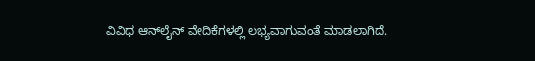ವಿವಿಧ ಆನ್‌ಲೈನ್ ವೇದಿಕೆಗಳಲ್ಲಿ ಲಭ್ಯವಾಗುವಂತೆ ಮಾಡಲಾಗಿದೆ.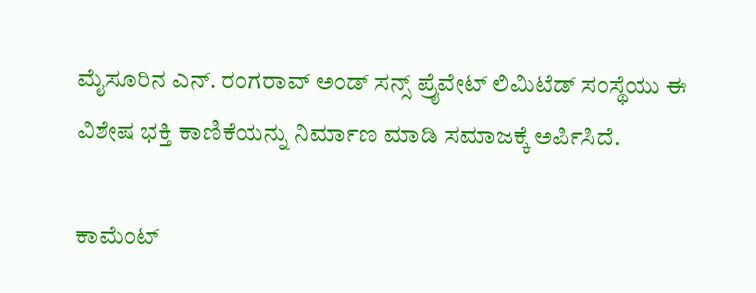ಮೈಸೂರಿನ ಎನ್. ರಂಗರಾವ್ ಅಂಡ್ ಸನ್ಸ್ ಪ್ರೈವೇಟ್ ಲಿಮಿಟೆಡ್ ಸಂಸ್ಥೆಯು ಈ ವಿಶೇಷ ಭಕ್ತಿ ಕಾಣಿಕೆಯನ್ನು ನಿರ್ಮಾಣ ಮಾಡಿ ಸಮಾಜಕ್ಕೆ ಅರ್ಪಿಸಿದೆ.

ಕಾಮೆಂಟ್‌‌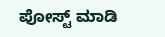ಪೋಸ್ಟ್‌ ಮಾಡಿ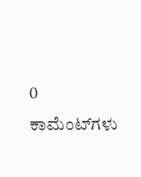0 ಕಾಮೆಂಟ್‌ಗಳು